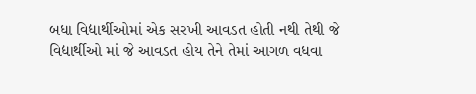બધા વિદ્યાર્થીઓમાં એક સરખી આવડત હોતી નથી તેથી જે વિદ્યાર્થીઓ માં જે આવડત હોય તેને તેમાં આગળ વધવા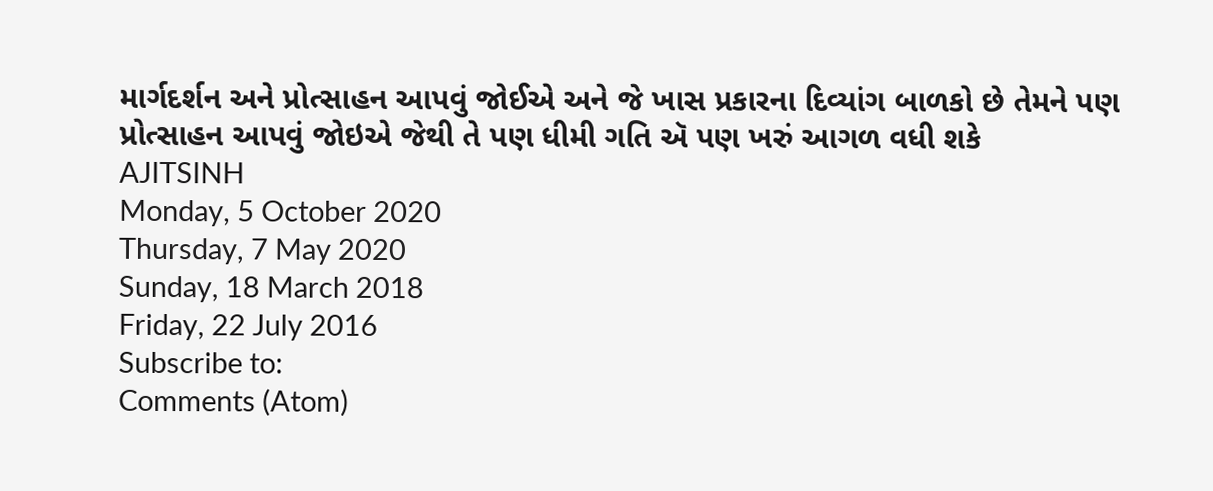માર્ગદર્શન અને પ્રોત્સાહન આપવું જોઈએ અને જે ખાસ પ્રકારના દિવ્યાંગ બાળકો છે તેમને પણ પ્રોત્સાહન આપવું જોઇએ જેથી તે પણ ધીમી ગતિ ઍ પણ ખરું આગળ વધી શકે
AJITSINH
Monday, 5 October 2020
Thursday, 7 May 2020
Sunday, 18 March 2018
Friday, 22 July 2016
Subscribe to:
Comments (Atom)